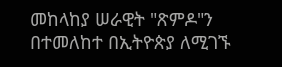መከላከያ ሠራዊት "ጽምዶ"ን በተመለከተ በኢትዮጵያ ለሚገኙ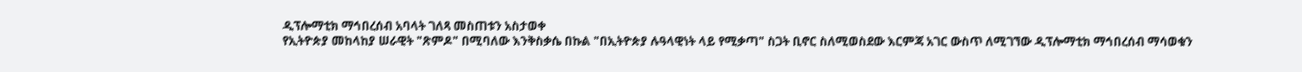ዲፕሎማቲክ ማኅበረሰብ አባላት ገለጻ መስጠቱን አስታወቀ
የኢትዮጵያ መከላከያ ሠራዊት "ጽምዶ" በሚባለው እንቅስቃሴ በኩል "በኢትዮጵያ ሉዓላዊነት ላይ የሚቃጣ" ስጋት ቢኖር ስለሚወስደው እርምጃ አገር ውስጥ ለሚገኘው ዲፕሎማቲክ ማኅበረሰብ ማሳወቁን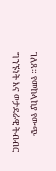ገለጸ። የመከላከያ የውጭ ግንኙነት እና ወታደራዊ ትብብር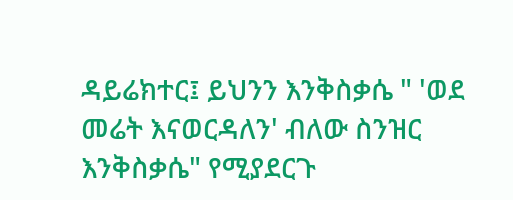ዳይሬክተር፤ ይህንን እንቅስቃሴ " 'ወደ መሬት እናወርዳለን' ብለው ስንዝር እንቅስቃሴ" የሚያደርጉ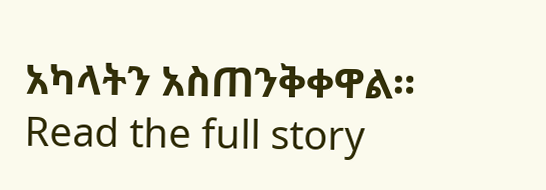አካላትን አስጠንቅቀዋል።
Read the full story